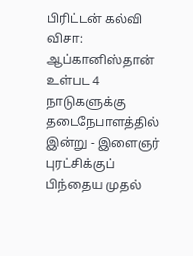பிரிட்டன் கல்வி விசா: ஆப்கானிஸ்தான் உள்பட 4 நாடுகளுக்கு தடைநேபாளத்தில் இன்று - இளைஞர் புரட்சிக்குப் பிந்தைய முதல்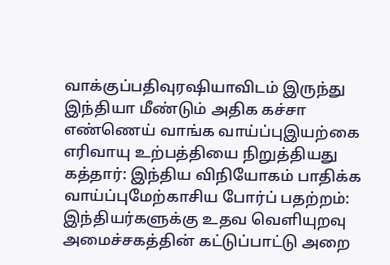வாக்குப்பதிவுரஷியாவிடம் இருந்து இந்தியா மீண்டும் அதிக கச்சா எண்ணெய் வாங்க வாய்ப்புஇயற்கை எரிவாயு உற்பத்தியை நிறுத்தியது கத்தார்: இந்திய விநியோகம் பாதிக்க வாய்ப்புமேற்காசிய போர்ப் பதற்றம்: இந்தியர்களுக்கு உதவ வெளியுறவு அமைச்சகத்தின் கட்டுப்பாட்டு அறை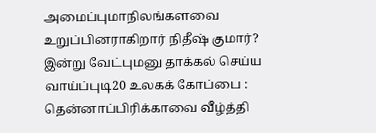அமைப்புமாநிலங்களவை உறுப்பினராகிறார் நிதீஷ் குமார்? இன்று வேட்புமனு தாக்கல் செய்ய வாய்ப்புடி20 உலகக் கோப்பை : தென்னாப்பிரிக்காவை வீழ்த்தி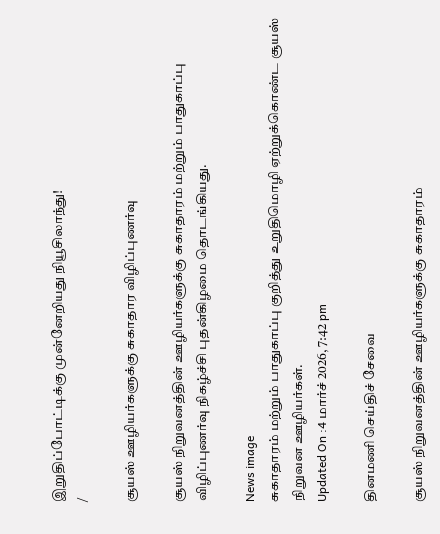இறுதிப்போட்டிக்கு முன்னேறியது நியூசிலாந்து!
/

சூயஸ் ஊழியர்களுக்கு சுகாதார விழிப்புணர்வு

சூயஸ் நிறுவனத்தின் ஊழியர்களுக்கு சுகாதாரம் மற்றும் பாதுகாப்பு விழிப்புணர்வு நிகழ்ச்சி புதன்கிழமை தொடங்கியது.

News image
சுகாதாரம் மற்றும் பாதுகாப்பு குறித்து உறுதிமொழி ஏற்றுக்கொண்ட சூயஸ் நிறுவன ஊழியர்கள்.
Updated On :4 மார்ச் 2026, 7:42 pm

தினமணி செய்திச் சேவை

சூயஸ் நிறுவனத்தின் ஊழியர்களுக்கு சுகாதாரம்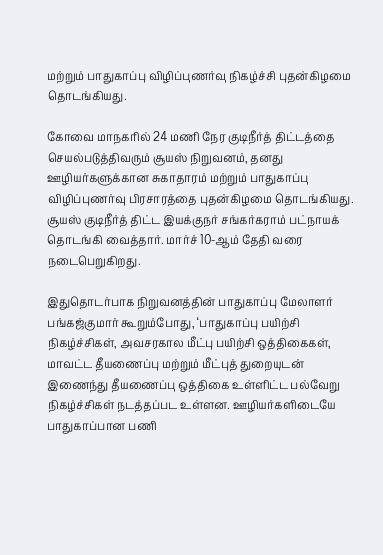மற்றும் பாதுகாப்பு விழிப்புணர்வு நிகழ்ச்சி புதன்கிழமை தொடங்கியது.

கோவை மாநகரில் 24 மணி நேர குடிநீர்த் திட்டத்தை செயல்படுத்திவரும் சூயஸ் நிறுவனம், தனது ஊழியர்களுக்கான சுகாதாரம் மற்றும் பாதுகாப்பு விழிப்புணர்வு பிரசாரத்தை புதன்கிழமை தொடங்கியது. சூயஸ் குடிநீர்த் திட்ட இயக்குநர் சங்கர்கராம் பட்நாயக் தொடங்கி வைத்தார். மார்ச் 10-ஆம் தேதி வரை நடைபெறுகிறது.

இதுதொடர்பாக நிறுவனத்தின் பாதுகாப்பு மேலாளர் பங்கஜ்குமார் கூறும்போது, ‘பாதுகாப்பு பயிற்சி நிகழ்ச்சிகள், அவசரகால மீட்பு பயிற்சி ஒத்திகைகள், மாவட்ட தீயணைப்பு மற்றும் மீட்புத் துறையுடன் இணைந்து தீயணைப்பு ஒத்திகை உள்ளிட்ட பல்வேறு நிகழ்ச்சிகள் நடத்தப்பட உள்ளன. ஊழியர்களிடையே பாதுகாப்பான பணி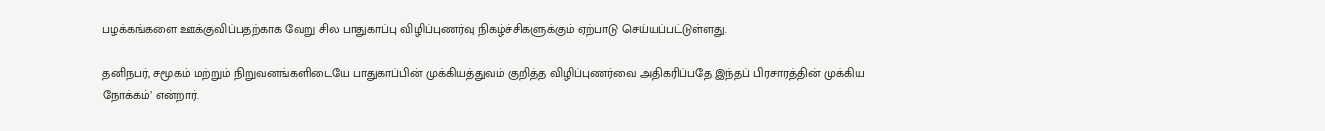பழக்கங்களை ஊக்குவிப்பதற்காக வேறு சில பாதுகாப்பு விழிப்புணர்வு நிகழ்ச்சிகளுக்கும் ஏற்பாடு செய்யப்பட்டுள்ளது.

தனிநபர், சமூகம் மற்றும் நிறுவனங்களிடையே பாதுகாப்பின் முக்கியத்துவம் குறித்த விழிப்புணர்வை அதிகரிப்பதே இந்தப் பிரசாரத்தின் முக்கிய நோக்கம்’ என்றார்.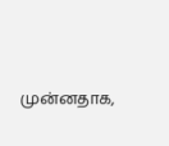முன்னதாக,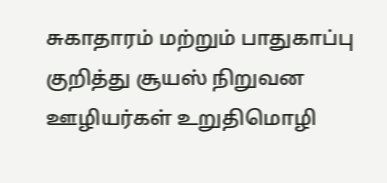சுகாதாரம் மற்றும் பாதுகாப்பு குறித்து சூயஸ் நிறுவன ஊழியர்கள் உறுதிமொழி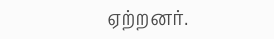ஏற்றனர்.